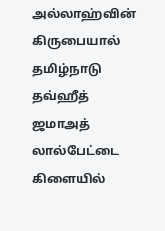அல்லாஹ்வின் கிருபையால் தமிழ்நாடு தவ்ஹீத் ஜமாஅத் லால்பேட்டை கிளையில்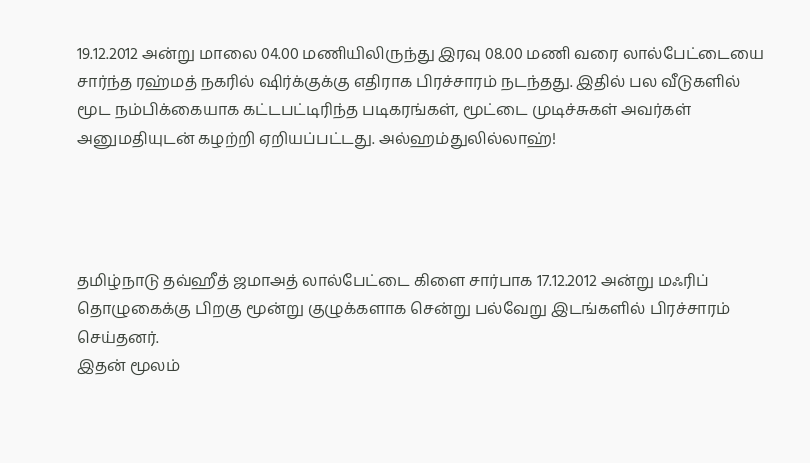19.12.2012 அன்று மாலை 04.00 மணியிலிருந்து இரவு 08.00 மணி வரை லால்பேட்டையை சார்ந்த ரஹ்மத் நகரில் ஷிர்க்குக்கு எதிராக பிரச்சாரம் நடந்தது. இதில் பல வீடுகளில் மூட நம்பிக்கையாக கட்டபட்டிரிந்த படிகரங்கள், மூட்டை முடிச்சுகள் அவர்கள் அனுமதியுடன் கழற்றி ஏறியப்பட்டது. அல்ஹம்துலில்லாஹ்!




தமிழ்நாடு தவ்ஹீத் ஜமாஅத் லால்பேட்டை கிளை சார்பாக 17.12.2012 அன்று மஃரிப் தொழுகைக்கு பிறகு மூன்று குழுக்களாக சென்று பல்வேறு இடங்களில் பிரச்சாரம் செய்தனர்.
இதன் மூலம்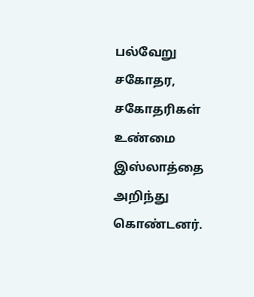பல்வேறு சகோதர, சகோதரிகள் உண்மை இஸ்லாத்தை அறிந்து கொண்டனர்.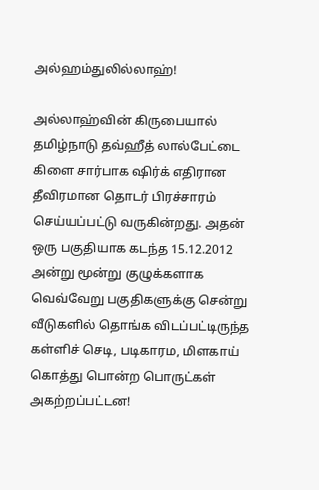அல்ஹம்துலில்லாஹ்!

அல்லாஹ்வின் கிருபையால் தமிழ்நாடு தவ்ஹீத் லால்பேட்டை கிளை சார்பாக ஷிர்க் எதிரான தீவிரமான தொடர் பிரச்சாரம் செய்யப்பட்டு வருகின்றது. அதன் ஒரு பகுதியாக கடந்த 15.12.2012 அன்று மூன்று குழுக்களாக வெவ்வேறு பகுதிகளுக்கு சென்று வீடுகளில் தொங்க விடப்பட்டிருந்த கள்ளிச் செடி, படிகாரம, மிளகாய் கொத்து பொன்ற பொருட்கள் அகற்றப்பட்டன!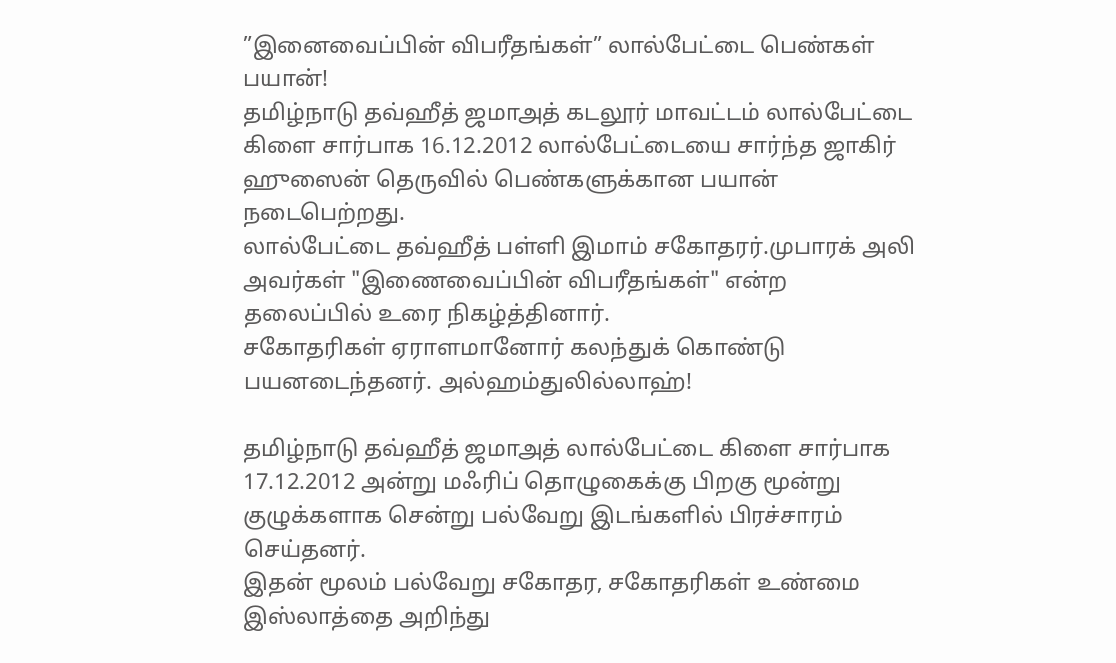”இனைவைப்பின் விபரீதங்கள்” லால்பேட்டை பெண்கள் பயான்!
தமிழ்நாடு தவ்ஹீத் ஜமாஅத் கடலூர் மாவட்டம் லால்பேட்டை கிளை சார்பாக 16.12.2012 லால்பேட்டையை சார்ந்த ஜாகிர் ஹுஸைன் தெருவில் பெண்களுக்கான பயான் நடைபெற்றது.
லால்பேட்டை தவ்ஹீத் பள்ளி இமாம் சகோதரர்.முபாரக் அலி அவர்கள் "இணைவைப்பின் விபரீதங்கள்" என்ற தலைப்பில் உரை நிகழ்த்தினார்.
சகோதரிகள் ஏராளமானோர் கலந்துக் கொண்டு பயனடைந்தனர். அல்ஹம்துலில்லாஹ்!

தமிழ்நாடு தவ்ஹீத் ஜமாஅத் லால்பேட்டை கிளை சார்பாக 17.12.2012 அன்று மஃரிப் தொழுகைக்கு பிறகு மூன்று குழுக்களாக சென்று பல்வேறு இடங்களில் பிரச்சாரம் செய்தனர்.
இதன் மூலம் பல்வேறு சகோதர, சகோதரிகள் உண்மை இஸ்லாத்தை அறிந்து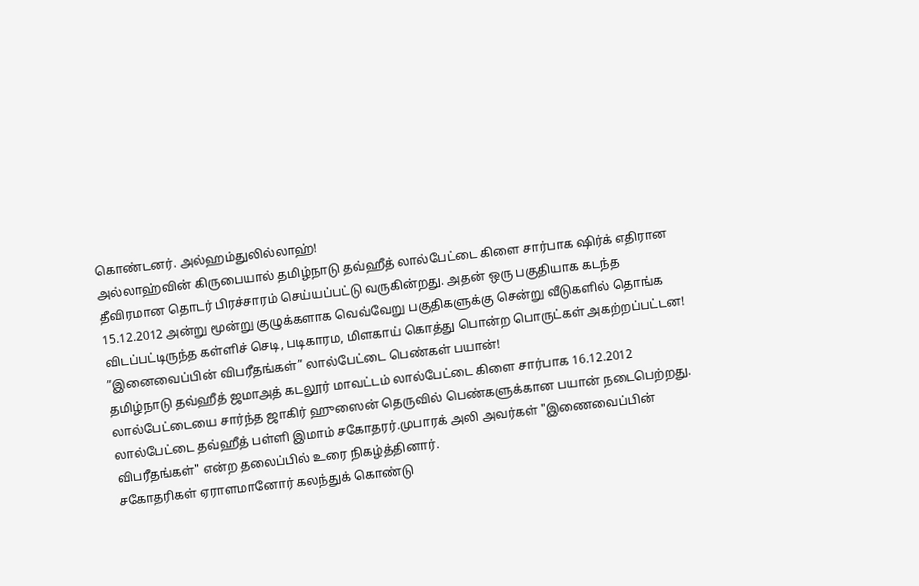கொண்டனர். அல்ஹம்துலில்லாஹ்!
அல்லாஹ்வின் கிருபையால் தமிழ்நாடு தவ்ஹீத் லால்பேட்டை கிளை சார்பாக ஷிர்க் எதிரான தீவிரமான தொடர் பிரச்சாரம் செய்யப்பட்டு வருகின்றது. அதன் ஒரு பகுதியாக கடந்த 15.12.2012 அன்று மூன்று குழுக்களாக வெவ்வேறு பகுதிகளுக்கு சென்று வீடுகளில் தொங்க விடப்பட்டிருந்த கள்ளிச் செடி, படிகாரம, மிளகாய் கொத்து பொன்ற பொருட்கள் அகற்றப்பட்டன!
”இனைவைப்பின் விபரீதங்கள்” லால்பேட்டை பெண்கள் பயான்!
தமிழ்நாடு தவ்ஹீத் ஜமாஅத் கடலூர் மாவட்டம் லால்பேட்டை கிளை சார்பாக 16.12.2012 லால்பேட்டையை சார்ந்த ஜாகிர் ஹுஸைன் தெருவில் பெண்களுக்கான பயான் நடைபெற்றது.
லால்பேட்டை தவ்ஹீத் பள்ளி இமாம் சகோதரர்.முபாரக் அலி அவர்கள் "இணைவைப்பின் விபரீதங்கள்" என்ற தலைப்பில் உரை நிகழ்த்தினார்.
சகோதரிகள் ஏராளமானோர் கலந்துக் கொண்டு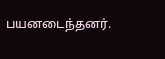பயனடைந்தனர்.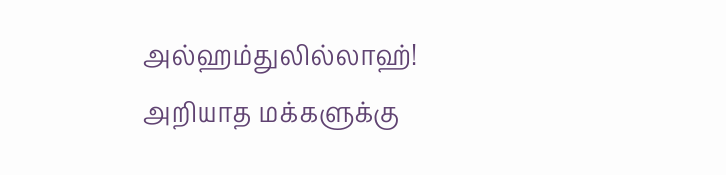அல்ஹம்துலில்லாஹ்!
அறியாத மக்களுக்கு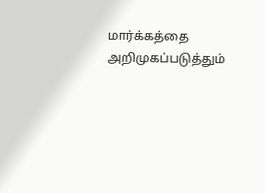மார்க்கத்தை அறிமுகப்படுத்தும்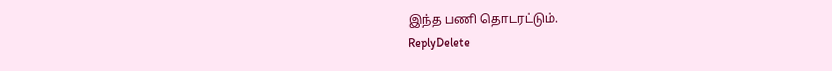இந்த பணி தொடரட்டும்.
ReplyDelete